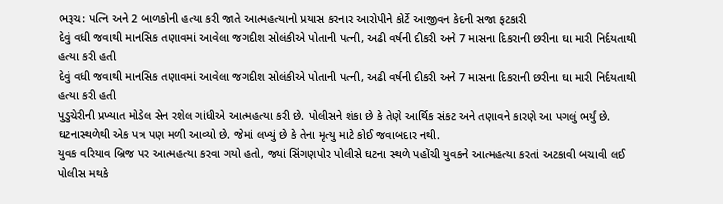ભરૂચ: પત્નિ અને 2 બાળકોની હત્યા કરી જાતે આત્મહત્યાનો પ્રયાસ કરનાર આરોપીને કોર્ટે આજીવન કેદની સજા ફટકારી
દેવું વધી જવાથી માનસિક તણાવમાં આવેલા જગદીશ સોલંકીએ પોતાની પત્ની, અઢી વર્ષની દીકરી અને 7 માસના દિકરાની છરીના ઘા મારી નિર્દયતાથી હત્યા કરી હતી
દેવું વધી જવાથી માનસિક તણાવમાં આવેલા જગદીશ સોલંકીએ પોતાની પત્ની, અઢી વર્ષની દીકરી અને 7 માસના દિકરાની છરીના ઘા મારી નિર્દયતાથી હત્યા કરી હતી
પુડુચેરીની પ્રખ્યાત મોડેલ સેન રશેલ ગાંધીએ આત્મહત્યા કરી છે. પોલીસને શંકા છે કે તેણે આર્થિક સંકટ અને તણાવને કારણે આ પગલું ભર્યું છે. ઘટનાસ્થળેથી એક પત્ર પણ મળી આવ્યો છે. જેમાં લખ્યું છે કે તેના મૃત્યુ માટે કોઈ જવાબદાર નથી.
યુવક વરિયાવ બ્રિજ પર આત્મહત્યા કરવા ગયો હતો, જ્યાં સિંગણપોર પોલીસે ઘટના સ્થળે પહોંચી યુવકને આત્મહત્યા કરતાં અટકાવી બચાવી લઈ પોલીસ મથકે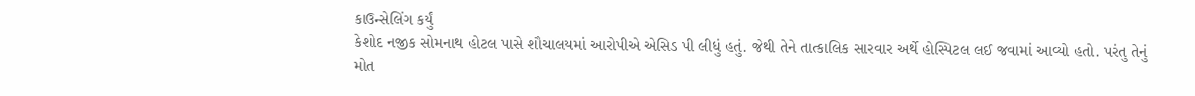કાઉન્સેલિંગ કર્યું
કેશોદ નજીક સોમનાથ હોટલ પાસે શૌચાલયમાં આરોપીએ એસિડ પી લીધું હતું. જેથી તેને તાત્કાલિક સારવાર અર્થે હોસ્પિટલ લઈ જવામાં આવ્યો હતો. પરંતુ તેનું મોત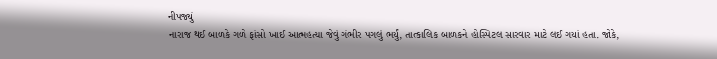નીપજ્યું
નારાજ થઈ બાળકે ગળે ફાંસો ખાઈ આત્મહત્યા જેવું ગંભીર પગલું ભર્યું, તાત્કાલિક બાળકને હોસ્પિટલ સારવાર માટે લઈ ગયાં હતા. જોકે,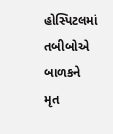હોસ્પિટલમાં તબીબોએ બાળકને મૃત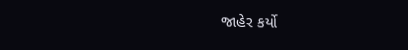જાહેર કર્યો